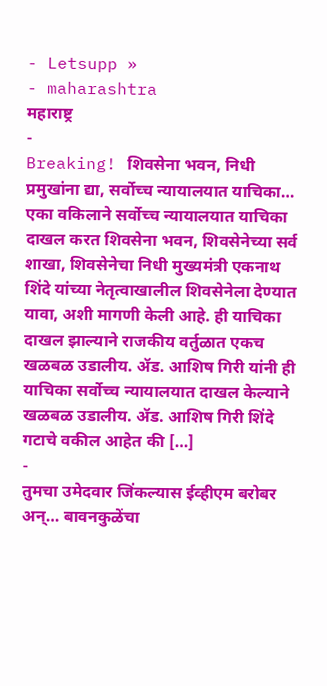- Letsupp »
- maharashtra
महाराष्ट्र
-
Breaking! शिवसेना भवन, निधी प्रमुखांना द्या, सर्वोच्च न्यायालयात याचिका…
एका वकिलाने सर्वोच्च न्यायालयात याचिका दाखल करत शिवसेना भवन, शिवसेनेच्या सर्व शाखा, शिवसेनेचा निधी मुख्यमंत्री एकनाथ शिंदे यांच्या नेतृत्वाखालील शिवसेनेला देण्यात यावा, अशी मागणी केली आहे. ही याचिका दाखल झाल्याने राजकीय वर्तुळात एकच खळबळ उडालीय. ॲड. आशिष गिरी यांनी ही याचिका सर्वोच्च न्यायालयात दाखल केल्याने खळबळ उडालीय. ॲड. आशिष गिरी शिंदे गटाचे वकील आहेत की […]
-
तुमचा उमेदवार जिंकल्यास ईव्हीएम बरोबर अन्… बावनकुळेंचा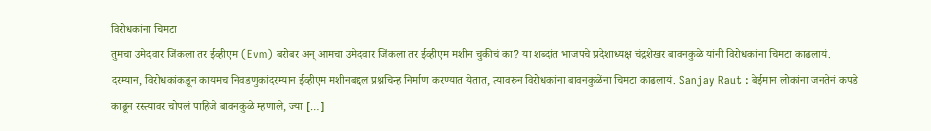विरोधकांना चिमटा
तुमचा उमेदवार जिंकला तर ईव्हीएम (Evm) बरोबर अन् आमचा उमेदवार जिंकला तर ईव्हीएम मशीन चुकीचं का? या शब्दांत भाजपचे प्रदेशाध्यक्ष चंद्रशेखर बावनकुळे यांनी विरोधकांना चिमटा काढलायं. दरम्यान, विरोधकांकडून कायमच निवडणुकांदरम्यान ईव्हीएम मशीनबद्दल प्रश्नचिन्ह निर्माण करण्यात येतात, त्यावरुन विरोधकांना बावनकुळेंना चिमटा काढलायं. Sanjay Raut : बेईमान लोकांना जनतेनं कपडे काढून रस्त्यावर चोपलं पाहिजे बावनकुळे म्हणाले, ज्या […]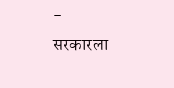-
सरकारला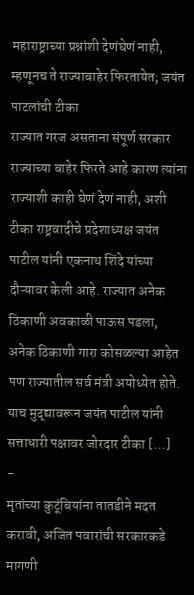महाराष्ट्राच्या प्रश्नांशी देणंघेणं नाही, म्हणूनच ते राज्याबाहेर फिरतायेत; जयंत पाटलांची टीका
राज्यात गरज असताना संपूर्ण सरकार राज्याच्या बाहेर फिरते आहे कारण त्यांना राज्याशी काही घेणं देणं नाही, अशी टीका राष्ट्रवादीचे प्रदेशाध्यक्ष जयंत पाटील यांनी एकनाथ शिंदे यांच्या दौऱ्यावर केली आहे. राज्यात अनेक ठिकाणी अवकाळी पाऊस पडला, अनेक ठिकाणी गारा कोसळल्या आहेत पण राज्यातील सर्व मंत्री अयोध्येत होते. याच मुद्द्यावरून जयंत पाटील यांनी सत्ताधारी पक्षावर जोरदार टीका […]
-
मृतांच्या कुटूंबियांना तातडीने मदत करावी, अजित पवारांची सरकारकडे मागणी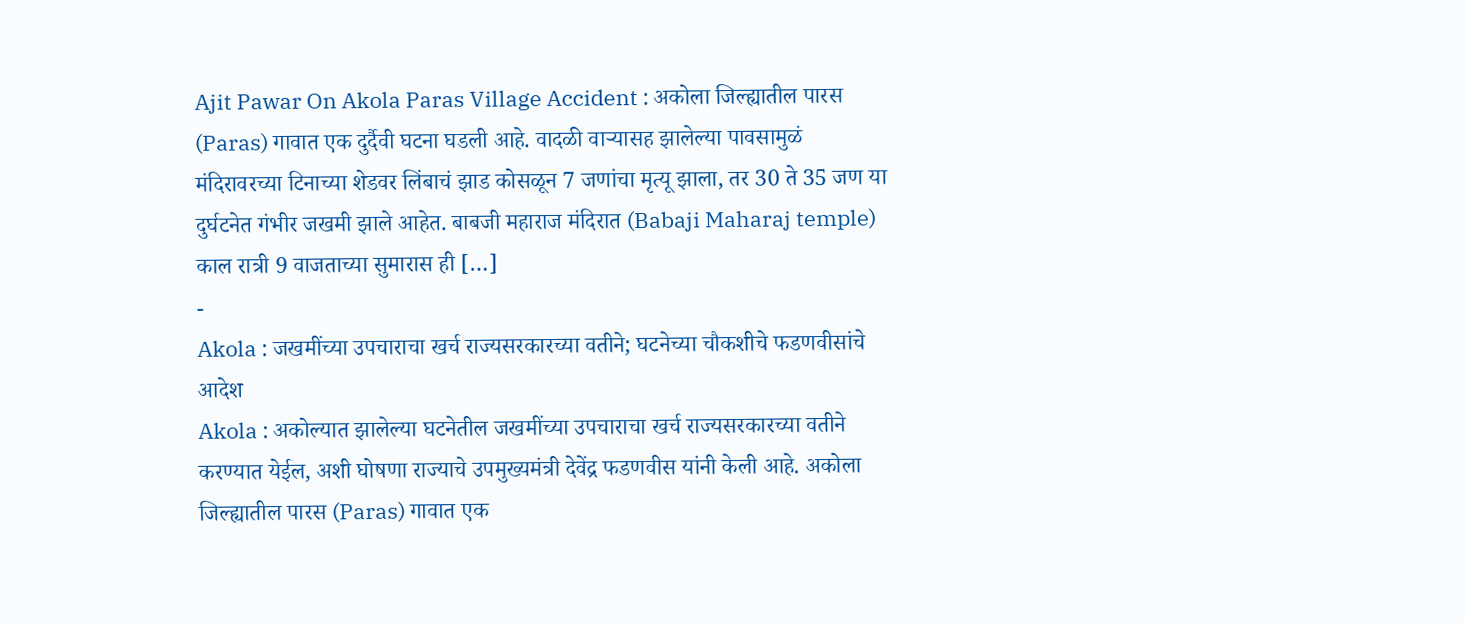Ajit Pawar On Akola Paras Village Accident : अकोला जिल्ह्यातील पारस (Paras) गावात एक दुर्दैवी घटना घडली आहे. वादळी वाऱ्यासह झालेल्या पावसामुळं मंदिरावरच्या टिनाच्या शेडवर लिंबाचं झाड कोसळून 7 जणांचा मृत्यू झाला, तर 30 ते 35 जण या दुर्घटनेत गंभीर जखमी झाले आहेत. बाबजी महाराज मंदिरात (Babaji Maharaj temple) काल रात्री 9 वाजताच्या सुमारास ही […]
-
Akola : जखमींच्या उपचाराचा खर्च राज्यसरकारच्या वतीने; घटनेच्या चौकशीचे फडणवीसांचे आदेश
Akola : अकोल्यात झालेल्या घटनेतील जखमींच्या उपचाराचा खर्च राज्यसरकारच्या वतीने करण्यात येईल, अशी घोषणा राज्याचे उपमुख्यमंत्री देवेंद्र फडणवीस यांनी केली आहे. अकोला जिल्ह्यातील पारस (Paras) गावात एक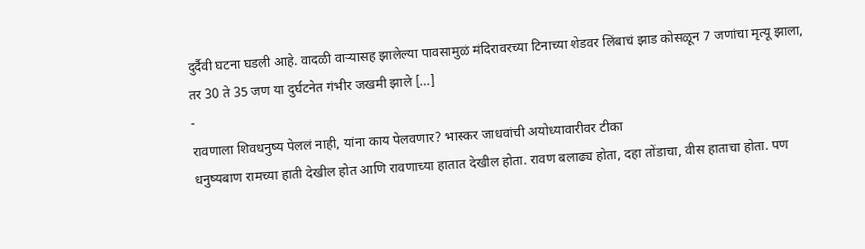दुर्दैवी घटना घडली आहे. वादळी वाऱ्यासह झालेल्या पावसामुळं मंदिरावरच्या टिनाच्या शेडवर लिंबाचं झाड कोसळून 7 जणांचा मृत्यू झाला, तर 30 ते 35 जण या दुर्घटनेत गंभीर जखमी झाले […]
-
रावणाला शिवधनुष्य पेललं नाही, यांना काय पेलवणार? भास्कर जाधवांची अयोध्यावारीवर टीका
धनुष्यबाण रामच्या हाती देखील होत आणि रावणाच्या हातात देखील होता. रावण बलाढ्य होता, दहा तोंडाचा, वीस हाताचा होता. पण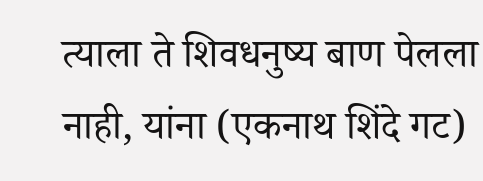त्याला ते शिवधनुष्य बाण पेलला नाही, यांना (एकनाथ शिंदे गट)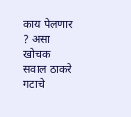काय पेलणार ? असा खोचक सवाल ठाकरे गटाचे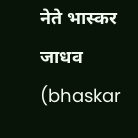नेते भास्कर जाधव (bhaskar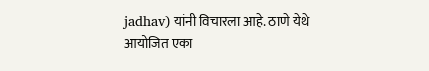jadhav) यांनी विचारला आहे. ठाणे येथे आयोजित एका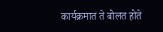कार्यक्रमात ते बोलत होते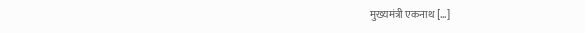मुख्यमंत्री एकनाथ […]